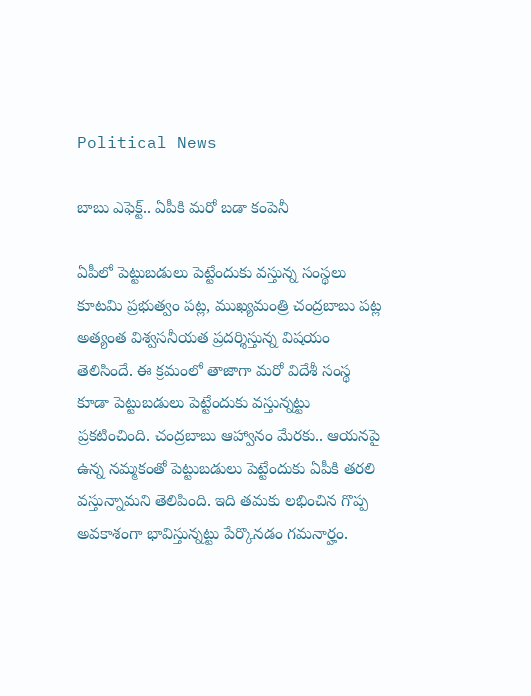Political News

బాబు ఎఫెక్ట్.. ఏపీకి మరో బడా కంపెనీ

ఏపీలో పెట్టుబడులు పెట్టేందుకు వ‌స్తున్న సంస్థ‌లు కూట‌మి ప్ర‌భుత్వం ప‌ట్ల‌, ముఖ్య‌మంత్రి చంద్ర‌బాబు ప‌ట్ల అత్యంత విశ్వ‌స‌నీయ‌త ప్ర‌ద‌ర్శిస్తున్న విష‌యం తెలిసిందే. ఈ క్ర‌మంలో తాజాగా మ‌రో విదేశీ సంస్థ కూడా పెట్టుబ‌డులు పెట్టేందుకు వ‌స్తున్న‌ట్టు ప్ర‌క‌టించింది. చంద్ర‌బాబు ఆహ్వానం మేర‌కు.. ఆయ‌న‌పై ఉన్న న‌మ్మ‌కంతో పెట్టుబ‌డులు పెట్టేందుకు ఏపీకి త‌ర‌లి వ‌స్తున్నామ‌ని తెలిపింది. ఇది త‌మ‌కు ల‌భించిన గొప్ప అవ‌కాశంగా భావిస్తున్న‌ట్టు పేర్కొన‌డం గ‌మ‌నార్హం.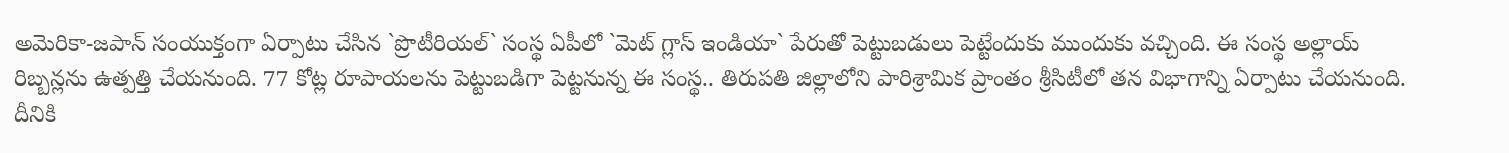అమెరికా-జ‌పాన్ సంయుక్తంగా ఏర్పాటు చేసిన `ప్రొటీరియ‌ల్‌` సంస్థ ఏపీలో `మెట్ గ్లాస్ ఇండియా` పేరుతో పెట్టుబ‌డులు పెట్టేందుకు ముందుకు వ‌చ్చింది. ఈ సంస్థ అల్లాయ్ రిబ్బ‌న్ల‌ను ఉత్ప‌త్తి చేయ‌నుంది. 77 కోట్ల రూపాయ‌ల‌ను పెట్టుబడిగా పెట్ట‌నున్న ఈ సంస్థ‌.. తిరుప‌తి జిల్లాలోని పారిశ్రామిక ప్రాంతం శ్రీసిటీలో త‌న విభాగాన్ని ఏర్పాటు చేయ‌నుంది. దీనికి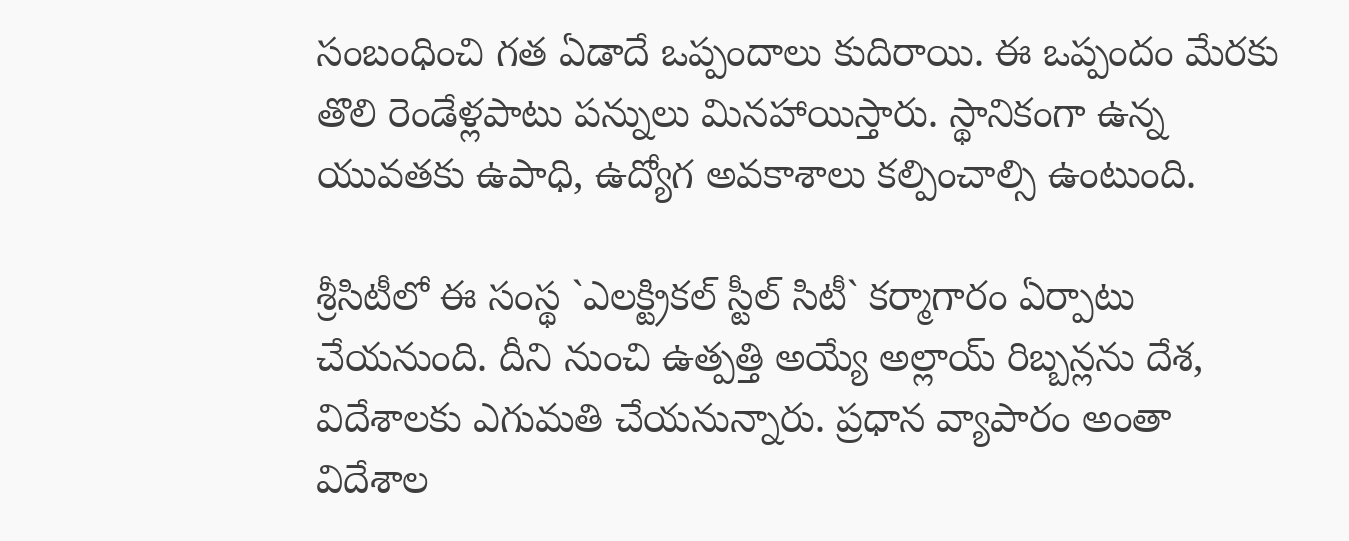సంబంధించి గ‌త ఏడాదే ఒప్పందాలు కుదిరాయి. ఈ ఒప్పందం మేర‌కు తొలి రెండేళ్ల‌పాటు ప‌న్నులు మిన‌హాయిస్తారు. స్థానికంగా ఉన్న యువ‌త‌కు ఉపాధి, ఉద్యోగ అవ‌కాశాలు క‌ల్పించాల్సి ఉంటుంది.

శ్రీసిటీలో ఈ సంస్థ `ఎలక్ట్రికల్‌ స్టీల్‌ సిటీ` కర్మాగారం ఏర్పాటు చేయనుంది. దీని నుంచి ఉత్ప‌త్తి అయ్యే అల్లాయ్ రిబ్బ‌న్ల‌ను దేశ‌, విదేశాల‌కు ఎగుమ‌తి చేయ‌నున్నారు. ప్ర‌ధాన వ్యాపారం అంతా విదేశాల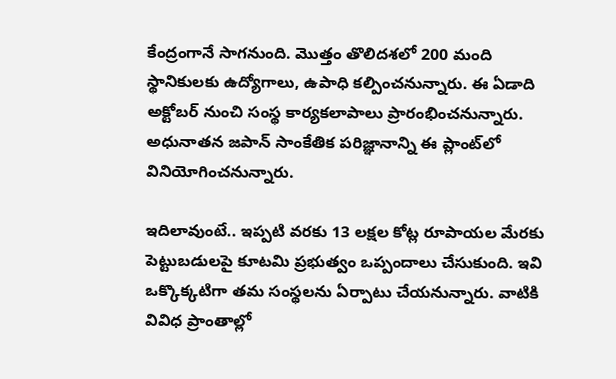కేంద్రంగానే సాగ‌నుంది. మొత్తం తొలిద‌శ‌లో 200 మంది స్థానికుల‌కు ఉద్యోగాలు, ఉపాధి క‌ల్పించ‌నున్నారు. ఈ ఏడాది అక్టోబర్‌ నుంచి సంస్థ కార్యకలాపాలు ప్రారంభించనున్నారు. అధునాతన జపాన్‌ సాంకేతిక పరిజ్ఞానాన్ని ఈ ప్లాంట్‌లో వినియోగించ‌నున్నారు.

ఇదిలావుంటే.. ఇప్ప‌టి వ‌ర‌కు 13 ల‌క్ష‌ల కోట్ల రూపాయ‌ల మేర‌కు పెట్టుబ‌డుల‌పై కూట‌మి ప్ర‌భుత్వం ఒప్పందాలు చేసుకుంది. ఇవి ఒక్కొక్క‌టిగా త‌మ సంస్థ‌ల‌ను ఏర్పాటు చేయ‌నున్నారు. వాటికి వివిధ ప్రాంతాల్లో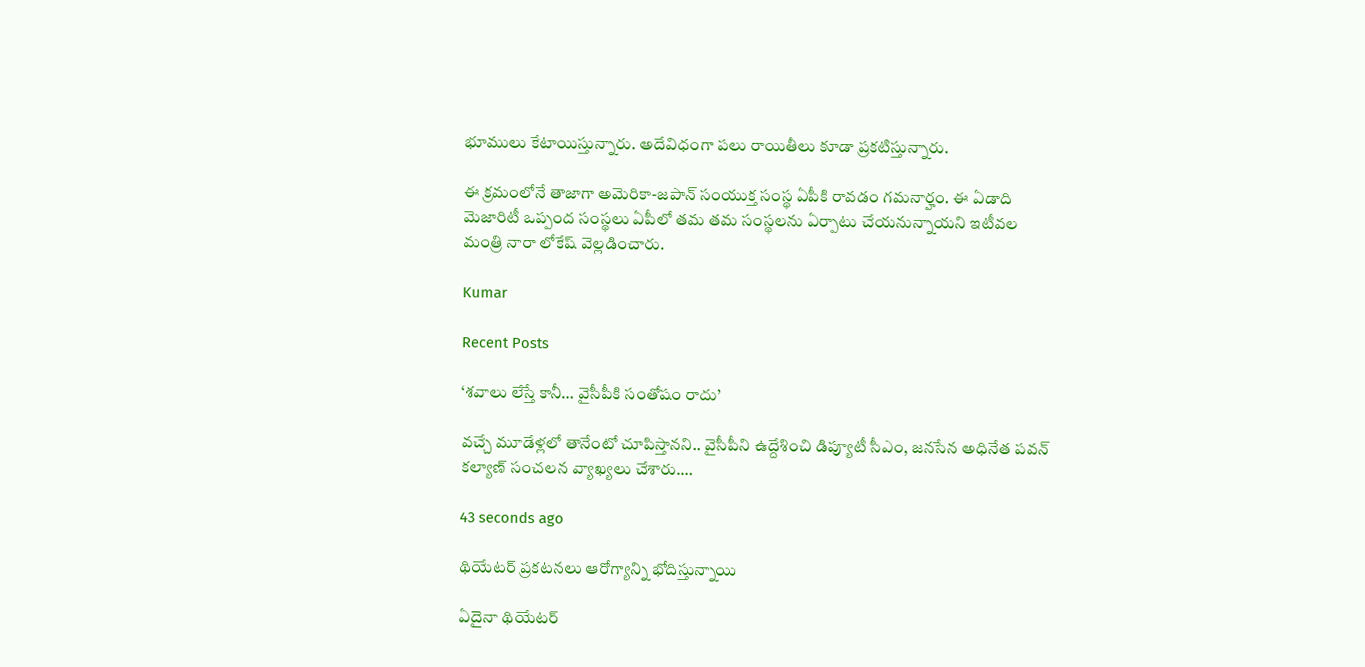భూములు కేటాయిస్తున్నారు. అదేవిధంగా ప‌లు రాయితీలు కూడా ప్ర‌క‌టిస్తున్నారు.

ఈ క్ర‌మంలోనే తాజాగా అమెరికా-జ‌పాన్ సంయుక్త సంస్థ ఏపీకి రావ‌డం గ‌మ‌నార్హం. ఈ ఏడాది మెజారిటీ ఒప్పంద సంస్థ‌లు ఏపీలో త‌మ త‌మ సంస్థ‌ల‌ను ఏర్పాటు చేయ‌నున్నాయ‌ని ఇటీవ‌ల మంత్రి నారా లోకేష్ వెల్ల‌డించారు.

Kumar

Recent Posts

‘శ‌వాలు లేస్తే కానీ… వైసీపీకి సంతోషం రాదు’

వ‌చ్చే మూడేళ్ల‌లో తానేంటో చూపిస్తాన‌ని.. వైసీపీని ఉద్దేశించి డిప్యూటీ సీఎం, జ‌న‌సేన అధినేత‌ ప‌వ‌న్ క‌ల్యాణ్ సంచ‌ల‌న వ్యాఖ్య‌లు చేశారు.…

43 seconds ago

థియేటర్ ప్రకటనలు ఆరోగ్యాన్ని భోదిస్తున్నాయి

ఏదైనా థియేటర్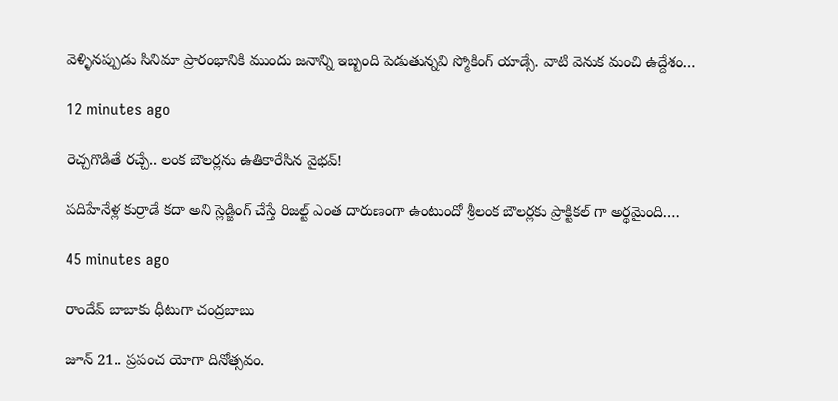వెళ్ళినప్పుడు సినిమా ప్రారంభానికి ముందు జనాన్ని ఇబ్బంది పెడుతున్నవి స్మోకింగ్ యాడ్సే. వాటి వెనుక మంచి ఉద్దేశం…

12 minutes ago

రెచ్చగొడితే రచ్చే.. లంక బౌలర్లను ఉతికారేసిన వైభవ్!

పదిహేనేళ్ల కుర్రాడే కదా అని స్లెడ్జింగ్ చేస్తే రిజల్ట్ ఎంత దారుణంగా ఉంటుందో శ్రీలంక బౌలర్లకు ప్రాక్టికల్ గా అర్థమైంది.…

45 minutes ago

రాందేవ్ బాబాకు ధీటుగా చంద్రబాబు

జూన్ 21.. ప్రపంచ యోగా దినోత్సవం.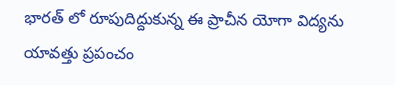భారత్ లో రూపుదిద్దుకున్న ఈ ప్రాచీన యోగా విద్యను యావత్తు ప్రపంచం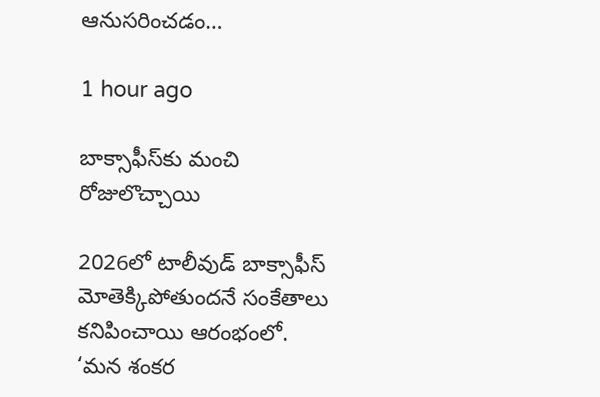ఆనుసరించడం…

1 hour ago

బాక్సాఫీస్‌కు మంచి రోజులొచ్చాయి

2026లో టాలీవుడ్ బాక్సాఫీస్ మోతెక్కిపోతుందనే సంకేతాలు కనిపించాయి ఆరంభంలో. ‘మన శంకర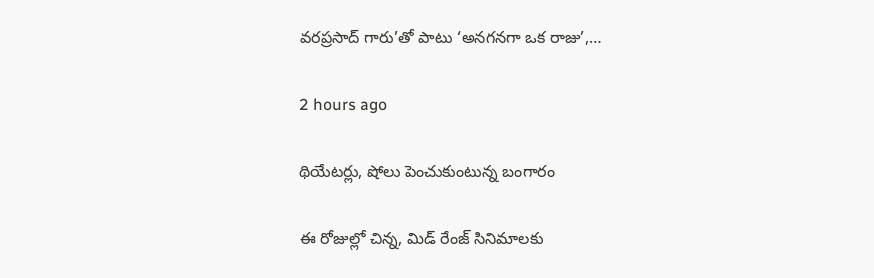వరప్రసాద్ గారు’తో పాటు ‘అనగనగా ఒక రాజు’,…

2 hours ago

థియేట‌ర్లు, షోలు పెంచుకుంటున్న బంగారం

ఈ రోజుల్లో చిన్న‌, మిడ్ రేంజ్ సినిమాల‌కు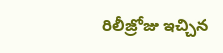రిలీజ్రోజు ఇచ్చిన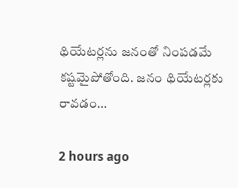థియేట‌ర్ల‌ను జ‌నంతో నింప‌డ‌మే క‌ష్టమైపోతోంది. జ‌నం థియేట‌ర్ల‌కు రావ‌డం…

2 hours ago